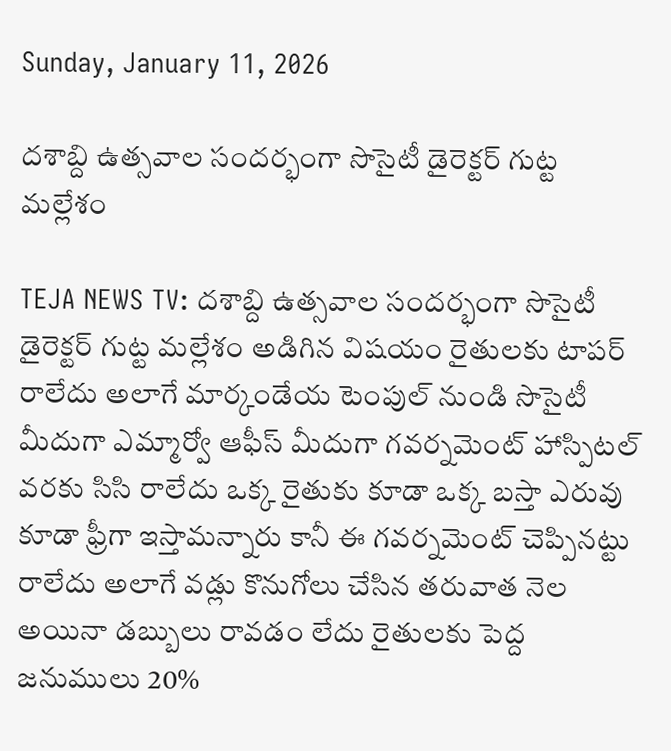Sunday, January 11, 2026

దశాబ్ది ఉత్సవాల సందర్భంగా సొసైటీ డైరెక్టర్ గుట్ట మల్లేశం

TEJA NEWS TV: దశాబ్ది ఉత్సవాల సందర్భంగా సొసైటీ డైరెక్టర్ గుట్ట మల్లేశం అడిగిన విషయం రైతులకు టాపర్ రాలేదు అలాగే మార్కండేయ టెంపుల్ నుండి సొసైటీ మీదుగా ఎమ్మార్వో ఆఫీస్ మీదుగా గవర్నమెంట్ హాస్పిటల్ వరకు సిసి రాలేదు ఒక్క రైతుకు కూడా ఒక్క బస్తా ఎరువు కూడా ఫ్రీగా ఇస్తామన్నారు కానీ ఈ గవర్నమెంట్ చెప్పినట్టు రాలేదు అలాగే వడ్లు కొనుగోలు చేసిన తరువాత నెల అయినా డబ్బులు రావడం లేదు రైతులకు పెద్ద జనుములు 20%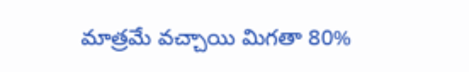మాత్రమే వచ్చాయి మిగతా 80%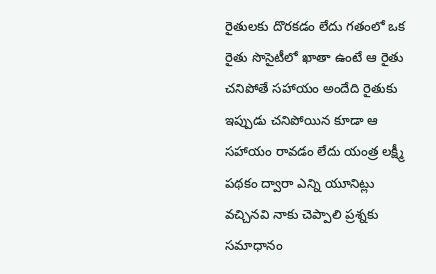రైతులకు దొరకడం లేదు గతంలో ఒక రైతు సొసైటీలో ఖాతా ఉంటే ఆ రైతు చనిపోతే సహాయం అందేది రైతుకు ఇప్పుడు చనిపోయిన కూడా ఆ సహాయం రావడం లేదు యంత్ర లక్ష్మీ పథకం ద్వారా ఎన్ని యూనిట్లు వచ్చినవి నాకు చెప్పాలి ప్రశ్నకు సమాధానం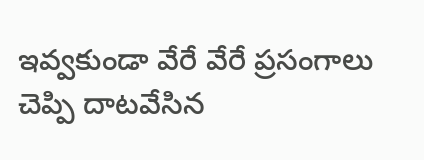ఇవ్వకుండా వేరే వేరే ప్రసంగాలు చెప్పి దాటవేసిన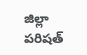జిల్లా పరిషత్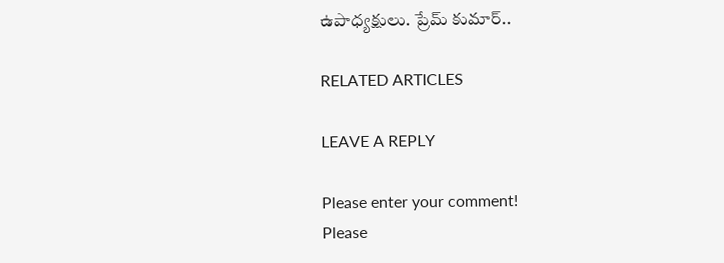ఉపాధ్యక్షులు. ప్రేమ్ కుమార్..

RELATED ARTICLES

LEAVE A REPLY

Please enter your comment!
Please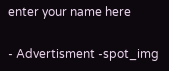enter your name here

- Advertisment -spot_img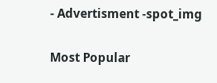- Advertisment -spot_img

Most Popular